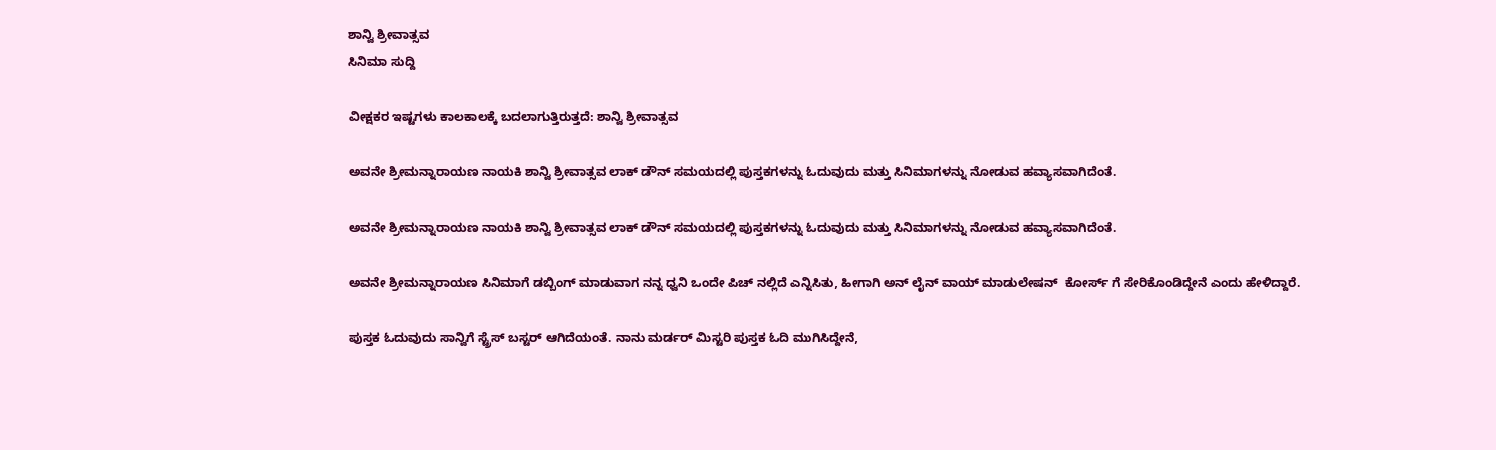ಶಾನ್ವಿ ಶ್ರೀವಾತ್ಸವ
ಸಿನಿಮಾ ಸುದ್ದಿ

ವೀಕ್ಷಕರ ಇಷ್ಟಗಳು ಕಾಲಕಾಲಕ್ಕೆ ಬದಲಾಗುತ್ತಿರುತ್ತದೆ: ಶಾನ್ವಿ ಶ್ರೀವಾತ್ಸವ

ಅವನೇ ಶ್ರೀಮನ್ನಾರಾಯಣ ನಾಯಕಿ ಶಾನ್ವಿ ಶ್ರೀವಾತ್ಸವ ಲಾಕ್ ಡೌನ್ ಸಮಯದಲ್ಲಿ ಪುಸ್ತಕಗಳನ್ನು ಓದುವುದು ಮತ್ತು ಸಿನಿಮಾಗಳನ್ನು ನೋಡುವ ಹವ್ಯಾಸವಾಗಿದೆಂತೆ.

ಅವನೇ ಶ್ರೀಮನ್ನಾರಾಯಣ ನಾಯಕಿ ಶಾನ್ವಿ ಶ್ರೀವಾತ್ಸವ ಲಾಕ್ ಡೌನ್ ಸಮಯದಲ್ಲಿ ಪುಸ್ತಕಗಳನ್ನು ಓದುವುದು ಮತ್ತು ಸಿನಿಮಾಗಳನ್ನು ನೋಡುವ ಹವ್ಯಾಸವಾಗಿದೆಂತೆ.

ಅವನೇ ಶ್ರೀಮನ್ನಾರಾಯಣ ಸಿನಿಮಾಗೆ ಡಬ್ಬಿಂಗ್ ಮಾಡುವಾಗ ನನ್ನ ಧ್ವನಿ ಒಂದೇ ಪಿಚ್ ನಲ್ಲಿದೆ ಎನ್ನಿಸಿತು, ಹೀಗಾಗಿ ಅನ್ ಲೈನ್ ವಾಯ್ ಮಾಡುಲೇಷನ್  ಕೋರ್ಸ್ ಗೆ ಸೇರಿಕೊಂಡಿದ್ದೇನೆ ಎಂದು ಹೇಳಿದ್ದಾರೆ.

ಪುಸ್ತಕ ಓದುವುದು ಸಾನ್ವಿಗೆ ಸ್ಟ್ರೆಸ್ ಬಸ್ಟರ್ ಆಗಿದೆಯಂತೆ. ನಾನು ಮರ್ಡರ್ ಮಿಸ್ಟರಿ ಪುಸ್ತಕ ಓದಿ ಮುಗಿಸಿದ್ದೇನೆ,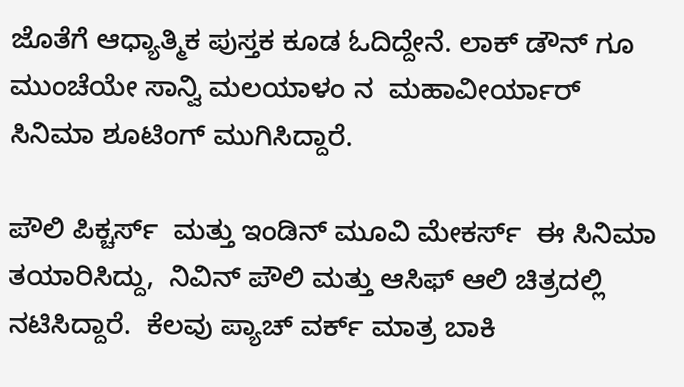ಜೊತೆಗೆ ಆಧ್ಯಾತ್ಮಿಕ ಪುಸ್ತಕ ಕೂಡ ಓದಿದ್ದೇನೆ. ಲಾಕ್ ಡೌನ್ ಗೂ ಮುಂಚೆಯೇ ಸಾನ್ವಿ ಮಲಯಾಳಂ ನ  ಮಹಾವೀರ್ಯಾರ್ ಸಿನಿಮಾ ಶೂಟಿಂಗ್ ಮುಗಿಸಿದ್ದಾರೆ.

ಪೌಲಿ ಪಿಕ್ಚರ್ಸ್  ಮತ್ತು ಇಂಡಿನ್ ಮೂವಿ ಮೇಕರ್ಸ್  ಈ ಸಿನಿಮಾ ತಯಾರಿಸಿದ್ದು,  ನಿವಿನ್ ಪೌಲಿ ಮತ್ತು ಆಸಿಫ್ ಆಲಿ ಚಿತ್ರದಲ್ಲಿ ನಟಿಸಿದ್ದಾರೆ.  ಕೆಲವು ಪ್ಯಾಚ್ ವರ್ಕ್ ಮಾತ್ರ ಬಾಕಿ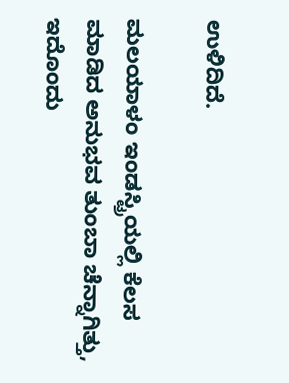ಉಳಿದಿದೆ.

ಮಲಯಾಳಂ ಇಂಡಸ್ಟ್ರಿಯಲ್ಲಿ ಕೆಲಸ ಮಾಡಿದ ಅನುಭವ ತುಂಬಾ ಚೆನ್ನಾಗಿತ್ತು,  ಇದೊಂದು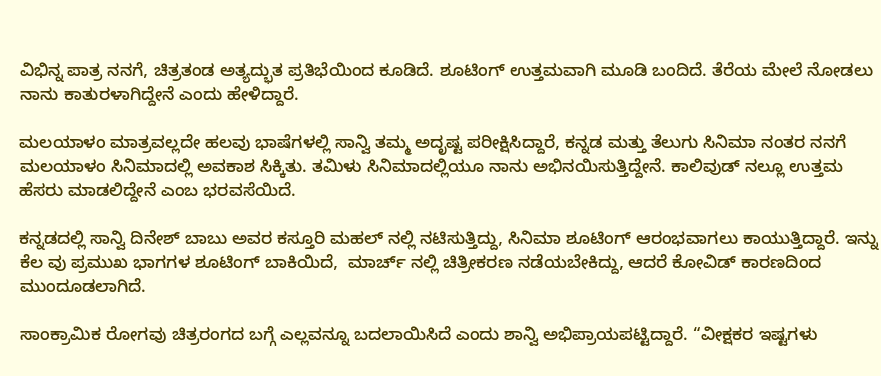ವಿಭಿನ್ನ ಪಾತ್ರ ನನಗೆ, ಚಿತ್ರತಂಡ ಅತ್ಯದ್ಭುತ ಪ್ರತಿಭೆಯಿಂದ ಕೂಡಿದೆ. ಶೂಟಿಂಗ್ ಉತ್ತಮವಾಗಿ ಮೂಡಿ ಬಂದಿದೆ. ತೆರೆಯ ಮೇಲೆ ನೋಡಲು ನಾನು ಕಾತುರಳಾಗಿದ್ದೇನೆ ಎಂದು ಹೇಳಿದ್ದಾರೆ.

ಮಲಯಾಳಂ ಮಾತ್ರವಲ್ಲದೇ ಹಲವು ಭಾಷೆಗಳಲ್ಲಿ ಸಾನ್ವಿ ತಮ್ಮ ಅದೃಷ್ಟ ಪರೀಕ್ಷಿಸಿದ್ದಾರೆ, ಕನ್ನಡ ಮತ್ತು ತೆಲುಗು ಸಿನಿಮಾ ನಂತರ ನನಗೆ ಮಲಯಾಳಂ ಸಿನಿಮಾದಲ್ಲಿ ಅವಕಾಶ ಸಿಕ್ಕಿತು. ತಮಿಳು ಸಿನಿಮಾದಲ್ಲಿಯೂ ನಾನು ಅಭಿನಯಿಸುತ್ತಿದ್ದೇನೆ. ಕಾಲಿವುಡ್ ನಲ್ಲೂ ಉತ್ತಮ ಹೆಸರು ಮಾಡಲಿದ್ದೇನೆ ಎಂಬ ಭರವಸೆಯಿದೆ.

ಕನ್ನಡದಲ್ಲಿ ಸಾನ್ವಿ ದಿನೇಶ್ ಬಾಬು ಅವರ ಕಸ್ತೂರಿ ಮಹಲ್ ನಲ್ಲಿ ನಟಿಸುತ್ತಿದ್ದು, ಸಿನಿಮಾ ಶೂಟಿಂಗ್ ಆರಂಭವಾಗಲು ಕಾಯುತ್ತಿದ್ದಾರೆ. ಇನ್ನು ಕೆಲ ವು ಪ್ರಮುಖ ಭಾಗಗಳ ಶೂಟಿಂಗ್ ಬಾಕಿಯಿದೆ,  ಮಾರ್ಚ್ ನಲ್ಲಿ ಚಿತ್ರೀಕರಣ ನಡೆಯಬೇಕಿದ್ದು, ಆದರೆ ಕೋವಿಡ್ ಕಾರಣದಿಂದ ಮುಂದೂಡಲಾಗಿದೆ.

ಸಾಂಕ್ರಾಮಿಕ ರೋಗವು ಚಿತ್ರರಂಗದ ಬಗ್ಗೆ ಎಲ್ಲವನ್ನೂ ಬದಲಾಯಿಸಿದೆ ಎಂದು ಶಾನ್ವಿ ಅಭಿಪ್ರಾಯಪಟ್ಟಿದ್ದಾರೆ. “ವೀಕ್ಷಕರ ಇಷ್ಟಗಳು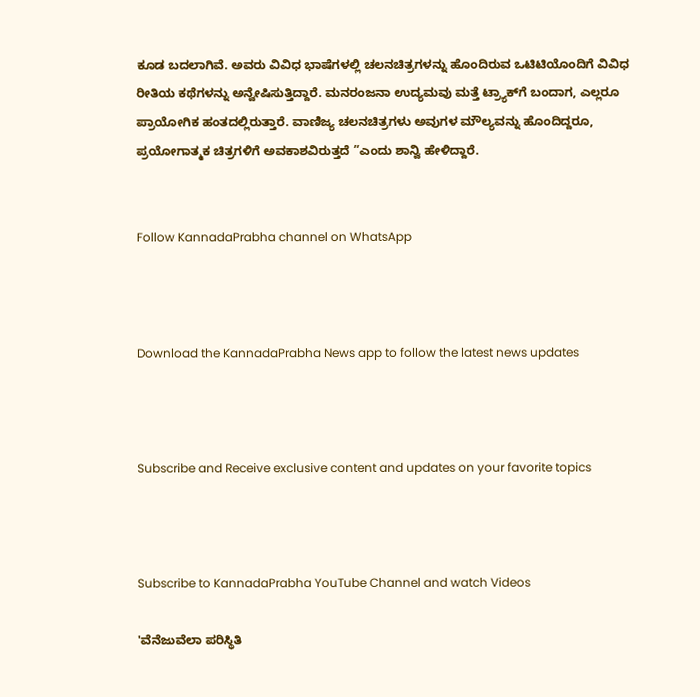ಕೂಡ ಬದಲಾಗಿವೆ. ಅವರು ವಿವಿಧ ಭಾಷೆಗಳಲ್ಲಿ ಚಲನಚಿತ್ರಗಳನ್ನು ಹೊಂದಿರುವ ಒಟಿಟಿಯೊಂದಿಗೆ ವಿವಿಧ ರೀತಿಯ ಕಥೆಗಳನ್ನು ಅನ್ವೇಷಿಸುತ್ತಿದ್ದಾರೆ. ಮನರಂಜನಾ ಉದ್ಯಮವು ಮತ್ತೆ ಟ್ರ್ಯಾಕ್‌ಗೆ ಬಂದಾಗ, ಎಲ್ಲರೂ ಪ್ರಾಯೋಗಿಕ ಹಂತದಲ್ಲಿರುತ್ತಾರೆ. ವಾಣಿಜ್ಯ ಚಲನಚಿತ್ರಗಳು ಅವುಗಳ ಮೌಲ್ಯವನ್ನು ಹೊಂದಿದ್ದರೂ, ಪ್ರಯೋಗಾತ್ಮಕ ಚಿತ್ರಗಳಿಗೆ ಅವಕಾಶವಿರುತ್ತದೆ ”ಎಂದು ಶಾನ್ವಿ ಹೇಳಿದ್ದಾರೆ.


Follow KannadaPrabha channel on WhatsApp



Download the KannadaPrabha News app to follow the latest news updates



Subscribe and Receive exclusive content and updates on your favorite topics



Subscribe to KannadaPrabha YouTube Channel and watch Videos

'ವೆನೆಜುವೆಲಾ ಪರಿಸ್ಥಿತಿ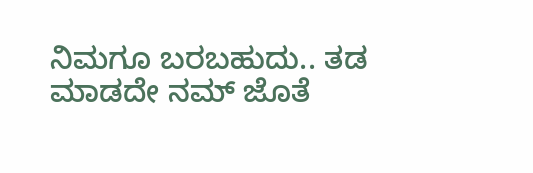ನಿಮಗೂ ಬರಬಹುದು.. ತಡ ಮಾಡದೇ ನಮ್ ಜೊತೆ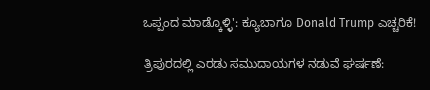ಒಪ್ಪಂದ ಮಾಡ್ಕೊಳ್ಳಿ': ಕ್ಯೂಬಾಗೂ Donald Trump ಎಚ್ಚರಿಕೆ!

ತ್ರಿಪುರದಲ್ಲಿ ಎರಡು ಸಮುದಾಯಗಳ ನಡುವೆ ಘರ್ಷಣೆ: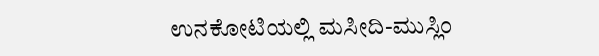ಉನಕೋಟಿಯಲ್ಲಿ ಮಸೀದಿ-ಮುಸ್ಲಿಂ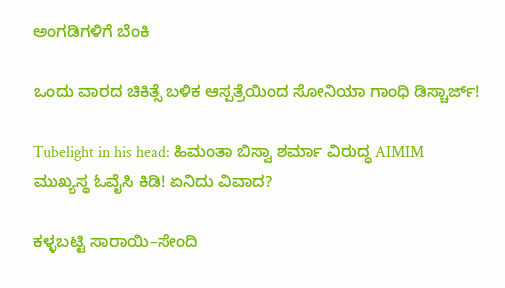ಅಂಗಡಿಗಳಿಗೆ ಬೆಂಕಿ

ಒಂದು ವಾರದ ಚಿಕಿತ್ಸೆ ಬಳಿಕ ಆಸ್ಪತ್ರೆಯಿಂದ ಸೋನಿಯಾ ಗಾಂಧಿ ಡಿಸ್ಚಾರ್ಜ್!

Tubelight in his head: ಹಿಮಂತಾ ಬಿಸ್ವಾ ಶರ್ಮಾ ವಿರುದ್ಧ AIMIM ಮುಖ್ಯಸ್ಥ ಓವೈಸಿ ಕಿಡಿ! ಏನಿದು ವಿವಾದ?

ಕಳ್ಳಬಟ್ಟಿ ಸಾರಾಯಿ–ಸೇಂದಿ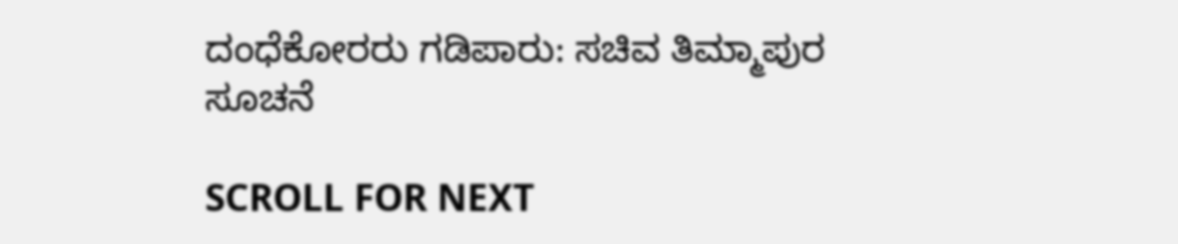ದಂಧೆಕೋರರು ಗಡಿಪಾರು: ಸಚಿವ ತಿಮ್ಮಾಪುರ ಸೂಚನೆ

SCROLL FOR NEXT